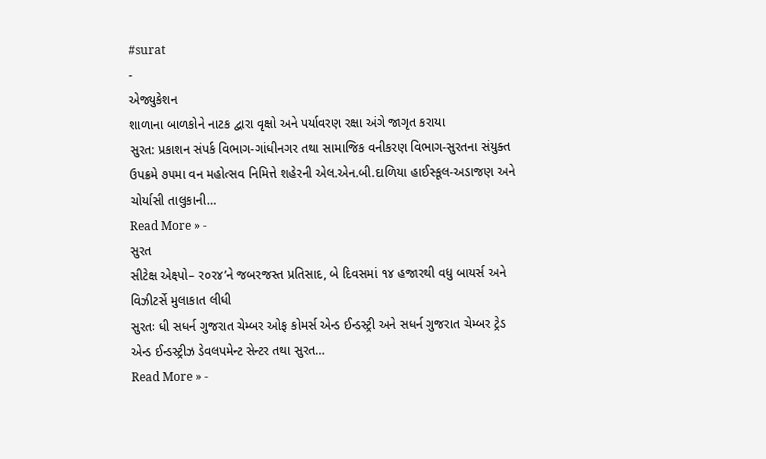#surat
-
એજ્યુકેશન
શાળાના બાળકોને નાટક દ્વારા વૃક્ષો અને પર્યાવરણ રક્ષા અંગે જાગૃત કરાયા
સુરત: પ્રકાશન સંપર્ક વિભાગ-ગાંધીનગર તથા સામાજિક વનીકરણ વિભાગ-સુરતના સંયુક્ત ઉપક્રમે ૭૫મા વન મહોત્સવ નિમિત્તે શહેરની એલ.એન.બી.દાળિયા હાઈસ્કૂલ-અડાજણ અને ચોર્યાસી તાલુકાની…
Read More » -
સુરત
સીટેક્ષ એક્ષ્પો– ર૦ર૪’ને જબરજસ્ત પ્રતિસાદ, બે દિવસમાં ૧૪ હજારથી વધુ બાયર્સ અને વિઝીટર્સે મુલાકાત લીધી
સુરતઃ ધી સધર્ન ગુજરાત ચેમ્બર ઓફ કોમર્સ એન્ડ ઈન્ડસ્ટ્રી અને સધર્ન ગુજરાત ચેમ્બર ટ્રેડ એન્ડ ઈન્ડસ્ટ્રીઝ ડેવલપમેન્ટ સેન્ટર તથા સુરત…
Read More » -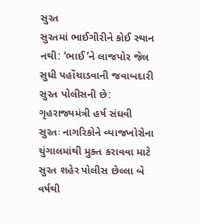સુરત
સુરતમાં ભાઈગીરીને કોઈ સ્થાન નથી: ‘ભાઈ’ને લાજપોર જેલ સુધી પહોંચાડવાની જવાબદારી સુરત પોલીસની છે: ગૃહરાજ્યમંત્રી હર્ષ સંઘવી
સુરતઃ નાગરિકોને વ્યાજખોરોના ચુંગાલમાંથી મુક્ત કરાવવા માટે સુરત શહેર પોલીસ છેલ્લા બે વર્ષથી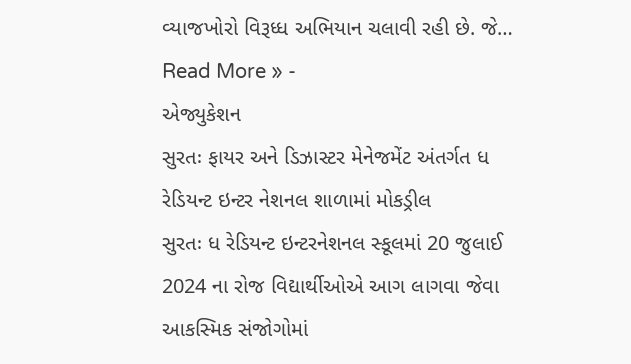વ્યાજખોરો વિરૂધ્ધ અભિયાન ચલાવી રહી છે. જે…
Read More » -
એજ્યુકેશન
સુરતઃ ફાયર અને ડિઝાસ્ટર મેનેજમેંટ અંતર્ગત ધ રેડિયન્ટ ઇન્ટર નેશનલ શાળામાં મોકડ્રીલ
સુરતઃ ધ રેડિયન્ટ ઇન્ટરનેશનલ સ્કૂલમાં 20 જુલાઈ 2024 ના રોજ વિદ્યાર્થીઓએ આગ લાગવા જેવા આકસ્મિક સંજોગોમાં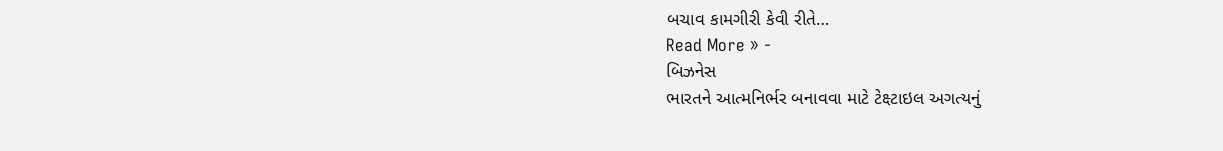બચાવ કામગીરી કેવી રીતે…
Read More » -
બિઝનેસ
ભારતને આત્મનિર્ભર બનાવવા માટે ટેક્ષ્ટાઇલ અગત્યનું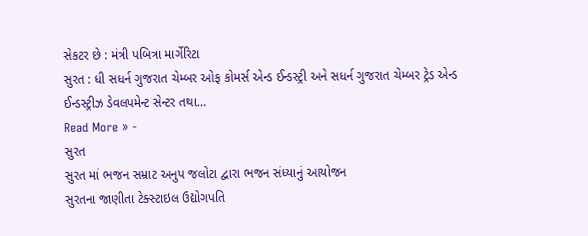સેકટર છે : મંત્રી પબિત્રા માર્ગેરિટા
સુરત : ધી સધર્ન ગુજરાત ચેમ્બર ઓફ કોમર્સ એન્ડ ઈન્ડસ્ટ્રી અને સધર્ન ગુજરાત ચેમ્બર ટ્રેડ એન્ડ ઈન્ડસ્ટ્રીઝ ડેવલપમેન્ટ સેન્ટર તથા…
Read More » -
સુરત
સુરત માં ભજન સમ્રાટ અનુપ જલોટા દ્વારા ભજન સંધ્યાનું આયોજન
સુરતના જાણીતા ટેક્સ્ટાઇલ ઉદ્યોગપતિ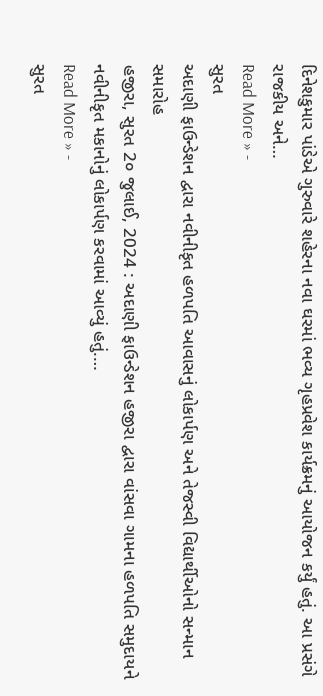દિનેશકુમાર પાંડેએ ગુરુવારે શહેરના નવા ઘરમાં ભવ્ય ગૃહપ્રવેશ કાર્યક્રમનું આયોજન કર્યું હતું. આ પ્રસંગે રાજકીય અને…
Read More » -
સુરત
અદાણી ફાઉન્ડેશન દ્વારા નવીનીકૃત હળપતિ આવાસનું લોકાર્પણ અને તેજસ્વી વિદ્યાર્થીઓનો સન્માન સમારોહ
હજીરા, સુરત 2૦ જુલાઈ, 2024 : અદાણી ફાઉન્ડેશન હજીરા દ્વારા વાંસવા ગામના હળપતિ સમુદાયને નવીનીકૃત મકાનોનું લોકાર્પણ કરવામાં આવ્યું હતું.…
Read More » -
સુરત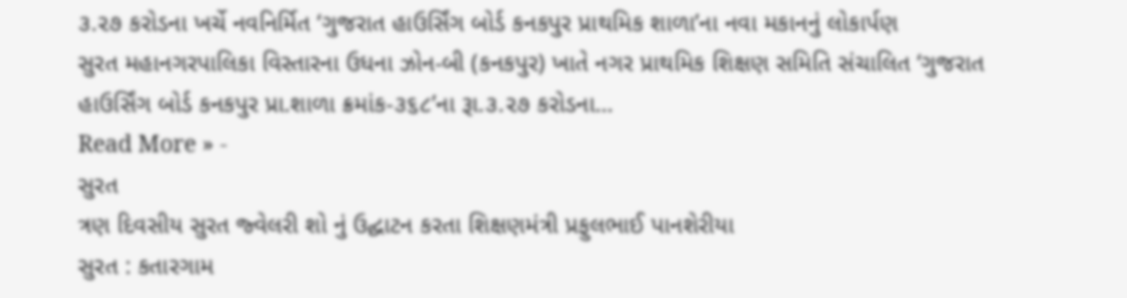૩.૨૭ કરોડના ખર્ચે નવનિર્મિત ‘ગુજરાત હાઉર્સિંગ બોર્ડ કનકપુર પ્રાથમિક શાળા’ના નવા મકાનનું લોકાર્પણ
સુરત મહાનગરપાલિકા વિસ્તારના ઉધના ઝોન-બી (કનકપુર) ખાતે નગર પ્રાથમિક શિક્ષણ સમિતિ સંચાલિત ‘ગુજરાત હાઉર્સિંગ બોર્ડ કનકપુર પ્રા.શાળા ક્રમાંક-૩૬૮’ના રૂા.૩.૨૭ કરોડના…
Read More » -
સુરત
ત્રણ દિવસીય સુરત જ્વેલરી શો નું ઉદ્ઘાટન કરતા શિક્ષણમંત્રી પ્રફુલભાઈ પાનશેરીયા
સુરત : કતારગામ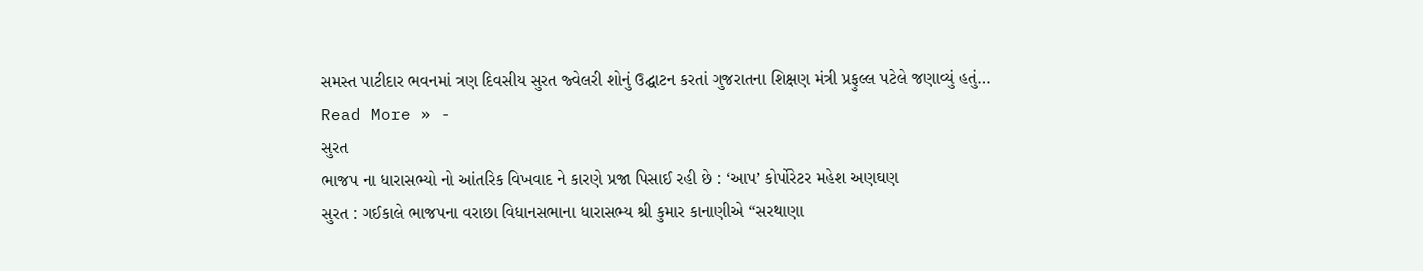સમસ્ત પાટીદાર ભવનમાં ત્રણ દિવસીય સુરત જ્વેલરી શોનું ઉદ્ઘાટન કરતાં ગુજરાતના શિક્ષણ મંત્રી પ્રફુલ્લ પટેલે જણાવ્યું હતું…
Read More » -
સુરત
ભાજપ ના ધારાસભ્યો નો આંતરિક વિખવાદ ને કારણે પ્રજા પિસાઈ રહી છે : ‘આપ’ કોર્પોરેટર મહેશ અણઘણ
સુરત : ગઈકાલે ભાજપના વરાછા વિધાનસભાના ધારાસભ્ય શ્રી કુમાર કાનાણીએ “સરથાણા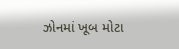ઝોનમાં ખૂબ મોટા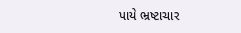પાયે ભ્રષ્ટાચાર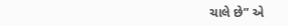ચાલે છે” એ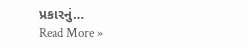પ્રકારનું…
Read More »